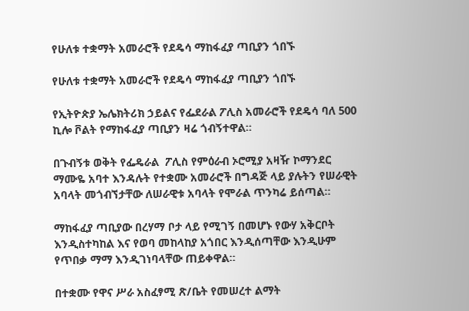የሁለቱ ተቋማት አመራሮች የደዴሳ ማከፋፈያ ጣቢያን ጎበኙ

የሁለቱ ተቋማት አመራሮች የደዴሳ ማከፋፈያ ጣቢያን ጎበኙ

የኢትዮጵያ ኤሌክትሪክ ኃይልና የፌደራል ፖሊስ አመራሮች የደዴሳ ባለ 500 ኪሎ ቮልት የማከፋፈያ ጣቢያን ዛሬ ጎብኝተዋል።

በጉብኝቱ ወቅት የፌዴራል  ፖሊስ የምዕራብ ኦሮሚያ አዛዥ ኮማንደር ማሙዬ አባተ እንዳሉት የተቋሙ አመራሮች በግዳጅ ላይ ያሉትን የሠራዊት አባላት መጎብኘታቸው ለሠራዊቱ አባላት የሞራል ጥንካሬ ይሰጣል።

ማከፋፈያ ጣቢያው በረሃማ ቦታ ላይ የሚገኝ በመሆኑ የውሃ አቅርቦት እንዲስተካከል እና የወባ መከላከያ አጎበር እንዲሰጣቸው እንዲሁም የጥበቃ ማማ እንዲገነባላቸው ጠይቀዋል።

በተቋሙ የዋና ሥራ አስፈፃሚ ጽ/ቤት የመሠረተ ልማት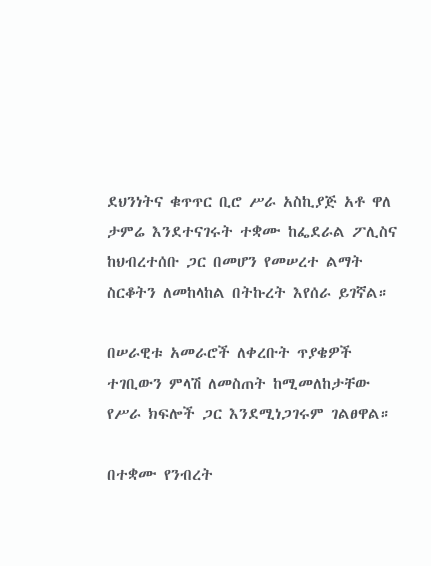ደህንነትና ቁጥጥር ቢሮ ሥራ አስኪያጅ አቶ ዋለ ታምሬ እንደተናገሩት ተቋሙ ከፌደራል ፖሊስና ከህብረተሰቡ ጋር በመሆን የመሠረተ ልማት ስርቆትን ለመከላከል በትኩረት እየሰራ ይገኛል።

በሠራዊቱ አመራሮች ለቀረቡት ጥያቄዎች ተገቢውን ምላሽ ለመስጠት ከሚመለከታቸው የሥራ ክፍሎች ጋር እንደሚነጋገሩም ገልፀዋል።

በተቋሙ የንብረት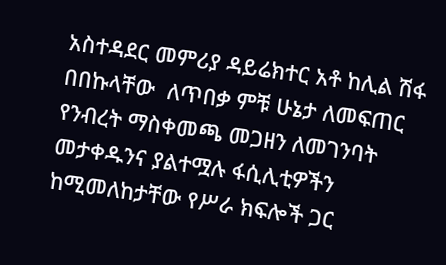አስተዳደር መምሪያ ዳይሬክተር አቶ ከሊል ሽፋ በበኩላቸው  ለጥበቃ ምቹ ሁኔታ ለመፍጠር የንብረት ማስቀመጫ መጋዘን ለመገንባት መታቀዱንና ያልተሟሉ ፋሲሊቲዎችን ከሚመለከታቸው የሥራ ክፍሎች ጋር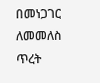በመነጋገር ለመመለስ ጥረት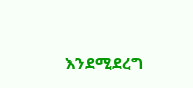እንደሚደረግ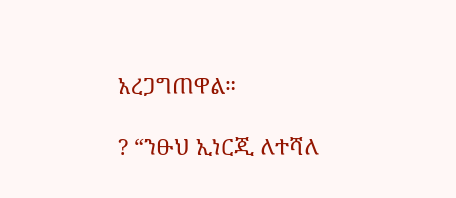አረጋግጠዋል።

? “ንፁህ ኢነርጂ ለተሻለ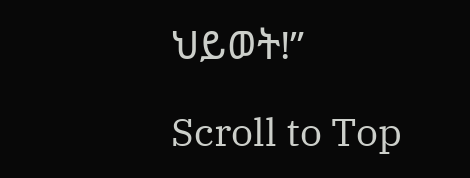ህይወት!”

Scroll to Top